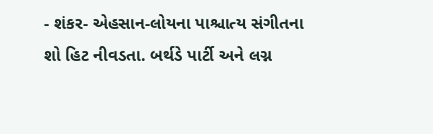- શંકર- એહસાન-લોયના પાશ્ચાત્ય સંગીતના શો હિટ નીવડતા. બર્થડે પાર્ટી અને લગ્ન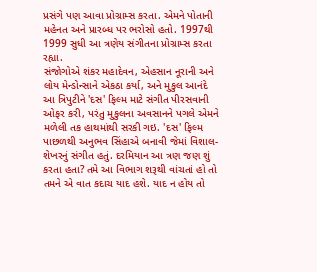પ્રસંગે પણ આવા પ્રોગ્રામ્સ કરતા. એમને પોતાની મહેનત અને પ્રારબ્ધ પર ભરોસો હતો. 1997થી 1999 સુધી આ ત્રણેય સંગીતના પ્રોગ્રામ્સ કરતા રહ્યા.
સંજોગોએ શંકર મહાદેવન, એહસાન નૂરાની અને લોય મેન્ડોન્સાને એકઠા કર્યા, અને મુકુલ આનંદે આ ત્રિપુટીને 'દસ' ફિલ્મ માટે સંગીત પીરસવાની ઓફર કરી, પરંતુ મુકુલના અવસાનને પગલે એમને મળેલી તક હાથમાંથી સરકી ગઇ. 'દસ' ફિલ્મ પાછળથી અનુભવ સિંહાએ બનાવી જેમાં વિશાલ-શેખરનું સંગીત હતું. દરમિયાન આ ત્રણ જણ શું કરતા હતા? તમે આ વિભાગ શરૂથી વાંચતાં હો તો તમને એ વાત કદાચ યાદ હશે. યાદ ન હોય તો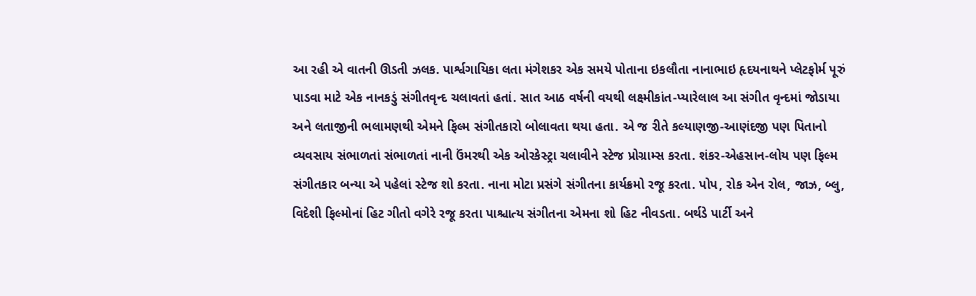આ રહી એ વાતની ઊડતી ઝલક. પાર્શ્વગાયિકા લતા મંગેશકર એક સમયે પોતાના ઇકલૌતા નાનાભાઇ હૃદયનાથને પ્લેટફોર્મ પૂરું પાડવા માટે એક નાનકડું સંગીતવૃન્દ ચલાવતાં હતાં. સાત આઠ વર્ષની વયથી લક્ષ્મીકાંત-પ્યારેલાલ આ સંગીત વૃન્દમાં જોડાયા અને લતાજીની ભલામણથી એમને ફિલ્મ સંગીતકારો બોલાવતા થયા હતા. એ જ રીતે કલ્યાણજી-આણંદજી પણ પિતાનો વ્યવસાય સંભાળતાં સંભાળતાં નાની ઉંમરથી એક ઓરકેસ્ટ્રા ચલાવીને સ્ટેજ પ્રોગ્રામ્સ કરતા. શંકર-એહસાન-લોય પણ ફિલ્મ સંગીતકાર બન્યા એ પહેલાં સ્ટેજ શો કરતા. નાના મોટા પ્રસંગે સંગીતના કાર્યક્રમો રજૂ કરતા. પોપ, રોક એન રોલ, જાઝ, બ્લુ, વિદેશી ફિલ્મોનાં હિટ ગીતો વગેરે રજૂ કરતા પાશ્ચાત્ય સંગીતના એમના શો હિટ નીવડતા. બર્થડે પાર્ટી અને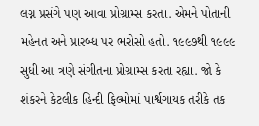લગ્ન પ્રસંગે પણ આવા પ્રોગ્રામ્સ કરતા. એમને પોતાની મહેનત અને પ્રારબ્ધ પર ભરોસો હતો. ૧૯૯૭થી ૧૯૯૯ સુધી આ ત્રણે સંગીતના પ્રોગ્રામ્સ કરતા રહ્યા. જો કે શંકરને કેટલીક હિન્દી ફિલ્મોમાં પાર્શ્વગાયક તરીકે તક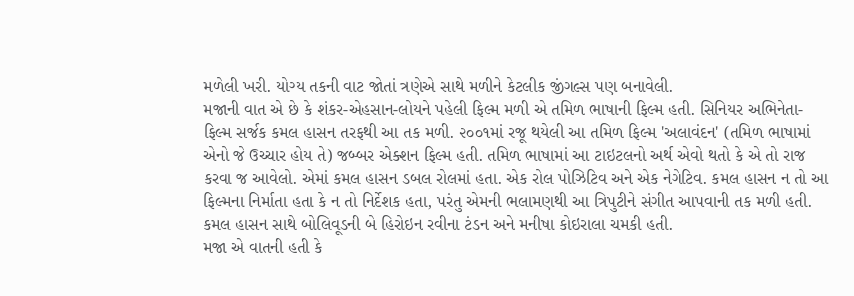મળેલી ખરી. યોગ્ય તકની વાટ જોતાં ત્રણેએ સાથે મળીને કેટલીક જીંગલ્સ પણ બનાવેલી.
મજાની વાત એ છે કે શંકર-એહસાન-લોયને પહેલી ફિલ્મ મળી એ તમિળ ભાષાની ફિલ્મ હતી. સિનિયર અભિનેતા-ફિલ્મ સર્જક કમલ હાસન તરફથી આ તક મળી. ૨૦૦૧માં રજૂ થયેલી આ તમિળ ફિલ્મ 'અલાવંદન' (તમિળ ભાષામાં એનો જે ઉચ્ચાર હોય તે) જબ્બર એક્શન ફિલ્મ હતી. તમિળ ભાષામાં આ ટાઇટલનો અર્થ એવો થતો કે એ તો રાજ કરવા જ આવેલો. એમાં કમલ હાસન ડબલ રોલમાં હતા. એક રોલ પોઝિટિવ અને એક નેગેટિવ. કમલ હાસન ન તો આ ફિલ્મના નિર્માતા હતા કે ન તો નિર્દેશક હતા, પરંતુ એમની ભલામણથી આ ત્રિપુટીને સંગીત આપવાની તક મળી હતી. કમલ હાસન સાથે બોલિવૂડની બે હિરોઇન રવીના ટંડન અને મનીષા કોઇરાલા ચમકી હતી.
મજા એ વાતની હતી કે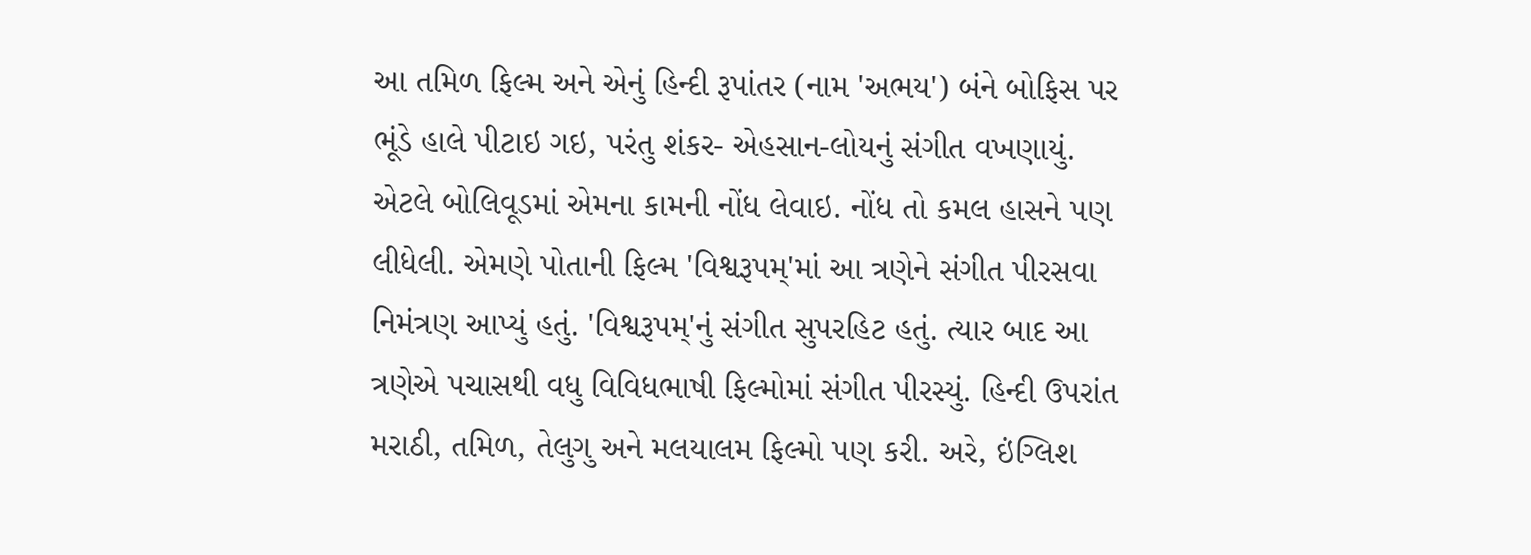આ તમિળ ફિલ્મ અને એનું હિન્દી રૂપાંતર (નામ 'અભય') બંને બોફિસ પર ભૂંડે હાલે પીટાઇ ગઇ, પરંતુ શંકર- એહસાન-લોયનું સંગીત વખણાયું. એટલે બોલિવૂડમાં એમના કામની નોંધ લેવાઇ. નોંધ તો કમલ હાસને પણ લીધેલી. એમણે પોતાની ફિલ્મ 'વિશ્વરૂપમ્'માં આ ત્રણેને સંગીત પીરસવા નિમંત્રણ આપ્યું હતું. 'વિશ્વરૂપમ્'નું સંગીત સુપરહિટ હતું. ત્યાર બાદ આ ત્રણેએ પચાસથી વધુ વિવિધભાષી ફિલ્મોમાં સંગીત પીરસ્યું. હિન્દી ઉપરાંત મરાઠી, તમિળ, તેલુગુ અને મલયાલમ ફિલ્મો પણ કરી. અરે, ઇંગ્લિશ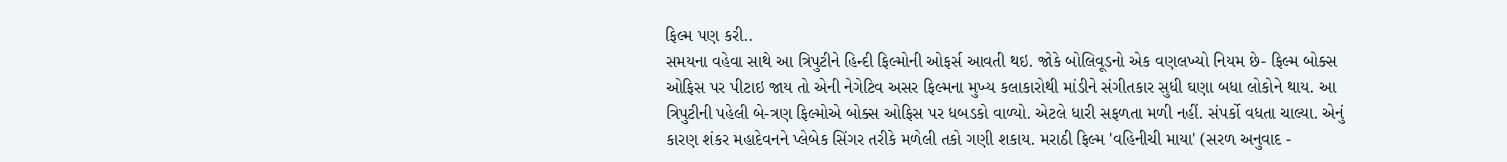ફિલ્મ પણ કરી..
સમયના વહેવા સાથે આ ત્રિપુટીને હિન્દી ફિલ્મોની ઓફર્સ આવતી થઇ. જોકે બોલિવૂડનો એક વણલખ્યો નિયમ છે- ફિલ્મ બોક્સ ઓફિસ પર પીટાઇ જાય તો એની નેગેટિવ અસર ફિલ્મના મુખ્ય કલાકારોથી માંડીને સંગીતકાર સુધી ઘણા બધા લોકોને થાય. આ ત્રિપુટીની પહેલી બે-ત્રણ ફિલ્મોએ બોક્સ ઓફિસ પર ધબડકો વાળ્યો. એટલે ધારી સફળતા મળી નહીં. સંપર્કો વધતા ચાલ્યા. એનું કારણ શંકર મહાદેવનને પ્લેબેક સિંગર તરીકે મળેલી તકો ગણી શકાય. મરાઠી ફિલ્મ 'વહિનીચી માયા' (સરળ અનુવાદ -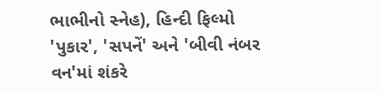ભાભીનો સ્નેહ), હિન્દી ફિલ્મો 'પુકાર', 'સપનેં' અને 'બીવી નંબર વન'માં શંકરે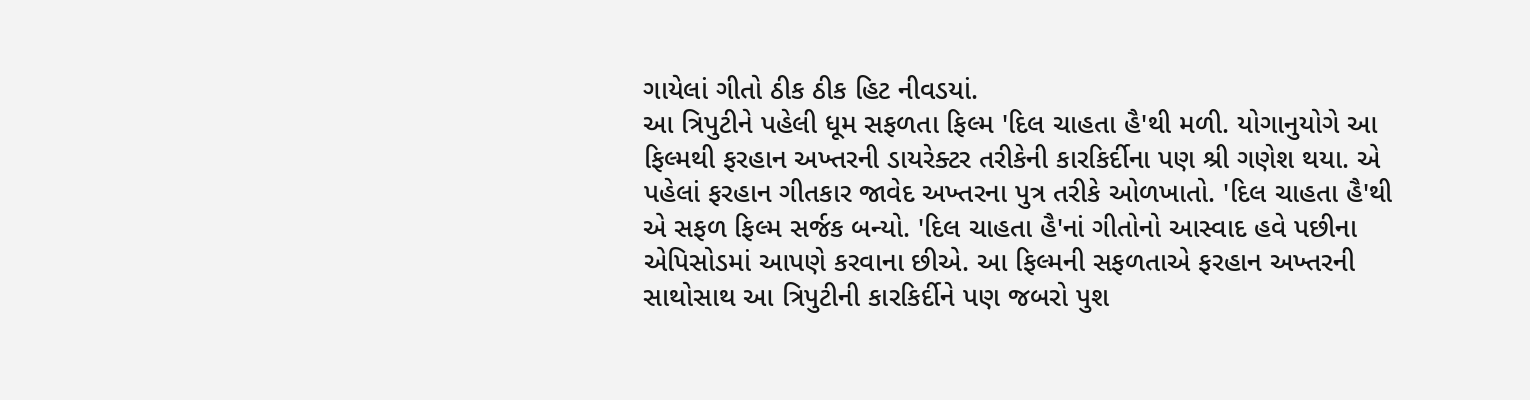ગાયેલાં ગીતો ઠીક ઠીક હિટ નીવડયાં.
આ ત્રિપુટીને પહેલી ધૂમ સફળતા ફિલ્મ 'દિલ ચાહતા હૈ'થી મળી. યોગાનુયોગે આ ફિલ્મથી ફરહાન અખ્તરની ડાયરેક્ટર તરીકેની કારકિર્દીના પણ શ્રી ગણેશ થયા. એ પહેલાં ફરહાન ગીતકાર જાવેદ અખ્તરના પુત્ર તરીકે ઓળખાતો. 'દિલ ચાહતા હૈ'થી એ સફળ ફિલ્મ સર્જક બન્યો. 'દિલ ચાહતા હૈ'નાં ગીતોનો આસ્વાદ હવે પછીના એપિસોડમાં આપણે કરવાના છીએ. આ ફિલ્મની સફળતાએ ફરહાન અખ્તરની સાથોસાથ આ ત્રિપુટીની કારકિર્દીને પણ જબરો પુશ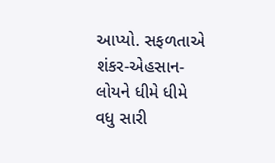આપ્યો. સફળતાએ શંકર-એહસાન-લોયને ધીમે ધીમે વધુ સારી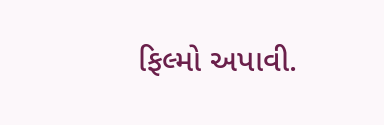ફિલ્મો અપાવી.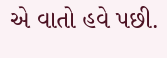એ વાતો હવે પછી.